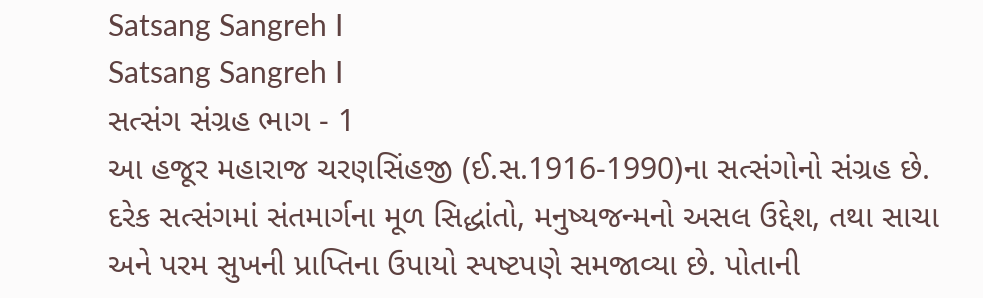Satsang Sangreh I
Satsang Sangreh I
સત્સંગ સંગ્રહ ભાગ - 1
આ હજૂર મહારાજ ચરણસિંહજી (ઈ.સ.1916-1990)ના સત્સંગોનો સંગ્રહ છે. દરેક સત્સંગમાં સંતમાર્ગના મૂળ સિદ્ધાંતો, મનુષ્યજન્મનો અસલ ઉદ્દેશ, તથા સાચા અને પરમ સુખની પ્રાપ્તિના ઉપાયો સ્પષ્ટપણે સમજાવ્યા છે. પોતાની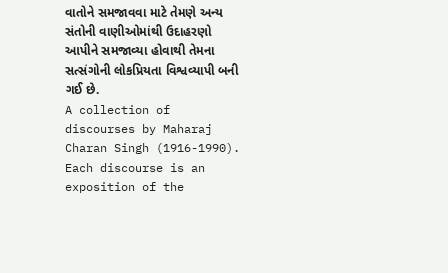વાતોને સમજાવવા માટે તેમણે અન્ય સંતોની વાણીઓમાંથી ઉદાહરણો આપીને સમજાવ્યા હોવાથી તેમના સત્સંગોની લોકપ્રિયતા વિશ્વવ્યાપી બની ગઈ છે.
A collection of discourses by Maharaj Charan Singh (1916-1990). Each discourse is an exposition of the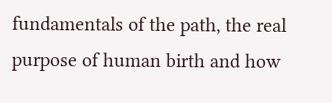fundamentals of the path, the real purpose of human birth and how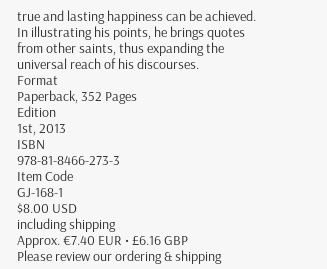true and lasting happiness can be achieved. In illustrating his points, he brings quotes from other saints, thus expanding the universal reach of his discourses.
Format
Paperback, 352 Pages
Edition
1st, 2013
ISBN
978-81-8466-273-3
Item Code
GJ-168-1
$8.00 USD
including shipping
Approx. €7.40 EUR • £6.16 GBP
Please review our ordering & shipping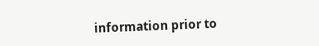information prior to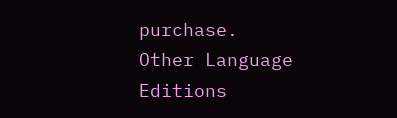purchase.
Other Language Editions